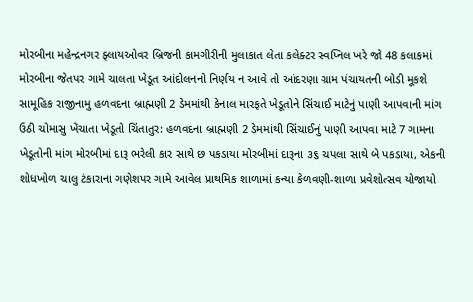મોરબીના મહેન્દ્રનગર ફ્લાયઓવર બ્રિજની કામગીરીની મુલાકાત લેતા કલેક્ટર સ્વપ્નિલ ખરે જો 48 કલાકમાં મોરબીના જેતપર ગામે ચાલતા ખેડૂત આંદોલનનો નિર્ણય ન આવે તો આંદરણા ગ્રામ પંચાયતની બોડી મૂકશે સામૂહિક રાજીનામુ હળવદના બ્રાહ્મણી 2 ડેમમાંથી કેનાલ મારફતે ખેડૂતોને સિંચાઈ માટેનું પાણી આપવાની માંગ ઉઠી ચોમાસુ ખેંચાતા ખેડૂતો ચિંતાતુર: હળવદના બ્રાહ્મણી 2 ડેમમાંથી સિંચાઈનું પાણી આપવા માટે 7 ગામના ખેડૂતોની માંગ મોરબીમાં દારૂ ભરેલી કાર સાથે છ પકડાયા મોરબીમાં દારૂના ૩૬ ચપલા સાથે બે પકડાયા, એકની શોધખોળ ચાલુ ટંકારાના ગણેશપર ગામે આવેલ પ્રાથમિક શાળામાં કન્યા કેળવણી-શાળા પ્રવેશોત્સવ યોજાયો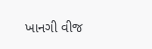ખાનગી વીજ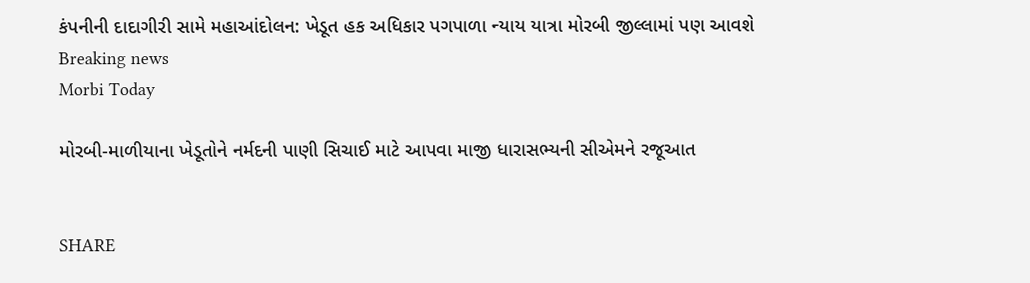કંપનીની દાદાગીરી સામે મહાઆંદોલન: ખેડૂત હક અધિકાર પગપાળા ન્યાય યાત્રા મોરબી જીલ્લામાં પણ આવશે
Breaking news
Morbi Today

મોરબી-માળીયાના ખેડૂતોને નર્મદની પાણી સિચાઈ માટે આપવા માજી ધારાસભ્યની સીએમને રજૂઆત


SHARE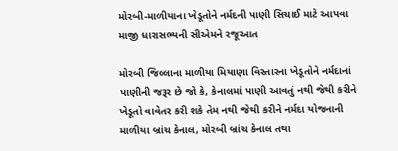મોરબી-માળીયાના ખેડૂતોને નર્મદની પાણી સિચાઈ માટે આપવા માજી ધારાસભ્યની સીએમને રજૂઆત

મોરબી જિલ્લાના માળીયા મિયાણા વિસ્તારના ખેડૂતોને નર્મદાનાં પાણીની જરૂર છે જો કે, કેનાલમાં પાણી આવતું નથી જેથી કરીને ખેડૂતો વાવેતર કરી શકે તેમ નથી જેથી કરીને નર્મદા યોજનાની માળીયા બ્રાંચ કેનાલ, મોરબી બ્રાંચ કેનાલ તથા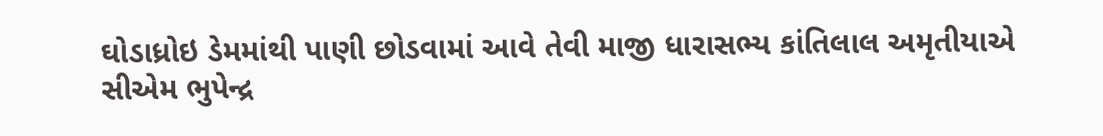ઘોડાધ્રોઇ ડેમમાંથી પાણી છોડવામાં આવે તેવી માજી ધારાસભ્ય કાંતિલાલ અમૃતીયાએ સીએમ ભુપેન્દ્ર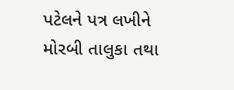પટેલને પત્ર લખીને મોરબી તાલુકા તથા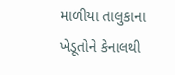માળીયા તાલુકાના ખેડૂતોને કેનાલથી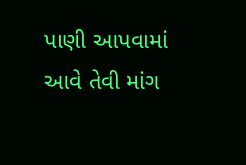પાણી આપવામાં આવે તેવી માંગ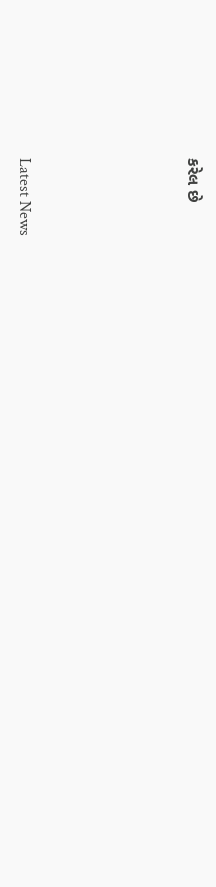કરેલ છે






Latest News